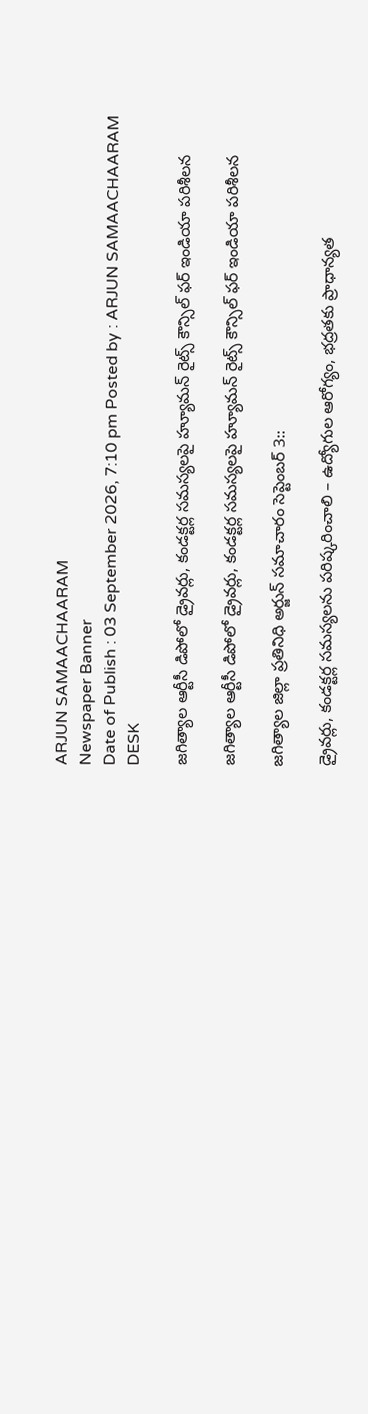ARJUN SAMAACHAARAM
Newspaper Banner
Date of Publish : 03 September 2026, 7:10 pm Posted by : ARJUN SAMAACHAARAM DESK

జగిత్యాల ఆర్టీసీ డిపోలో డ్రైవర్లు, కండక్టర్ల సమస్యలపై హ్యూమన్ రైట్స్ కౌన్సిల్ ఫర్ ఇండియా పరిశీలన

జగిత్యాల ఆర్టీసీ డిపోలో డ్రైవర్లు, కండక్టర్ల సమస్యలపై హ్యూమన్ రైట్స్ కౌన్సిల్ ఫర్ ఇండియా పరిశీలన

జగిత్యాల జిల్లా ప్రతినిధి అర్జున్ సమాచారం సెప్టెంబర్ 3::

డ్రైవర్లు, కండక్టర్ల సమస్యలను పరిష్కరించాలి – ఉద్యోగుల ఆరోగ్యం, భద్రతకు ప్రాధాన్యత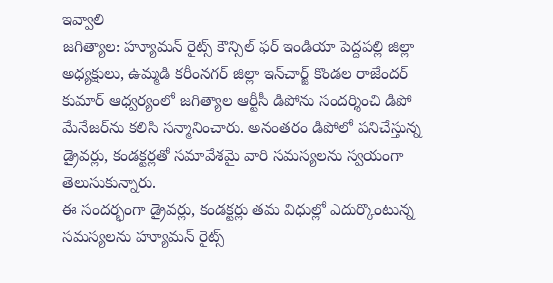ఇవ్వాలి
జగిత్యాల: హ్యూమన్ రైట్స్ కౌన్సిల్ ఫర్ ఇండియా పెద్దపల్లి జిల్లా అధ్యక్షులు, ఉమ్మడి కరీంనగర్ జిల్లా ఇన్‌చార్జ్ కొండల రాజేందర్ కుమార్ ఆధ్వర్యంలో జగిత్యాల ఆర్టీసీ డిపోను సందర్శించి డిపో మేనేజర్‌ను కలిసి సన్మానించారు. అనంతరం డిపోలో పనిచేస్తున్న డ్రైవర్లు, కండక్టర్లతో సమావేశమై వారి సమస్యలను స్వయంగా తెలుసుకున్నారు.
ఈ సందర్భంగా డ్రైవర్లు, కండక్టర్లు తమ విధుల్లో ఎదుర్కొంటున్న సమస్యలను హ్యూమన్ రైట్స్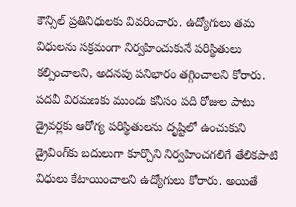కౌన్సిల్ ప్రతినిధులకు వివరించారు. ఉద్యోగులు తమ విధులను సక్రమంగా నిర్వహించుకునే పరిస్థితులు కల్పించాలని, అదనపు పనిభారం తగ్గించాలని కోరారు.
పదవీ విరమణకు ముందు కనీసం పది రోజుల పాటు డ్రైవర్లకు ఆరోగ్య పరిస్థితులను దృష్టిలో ఉంచుకుని డ్రైవింగ్‌కు బదులుగా కూర్చొని నిర్వహించగలిగే తేలికపాటి విధులు కేటాయించాలని ఉద్యోగులు కోరారు. అయితే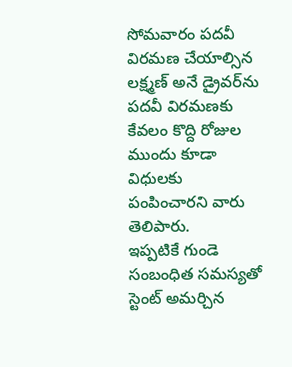సోమవారం పదవీ విరమణ చేయాల్సిన లక్ష్మణ్ అనే డ్రైవర్‌ను పదవీ విరమణకు కేవలం కొద్ది రోజుల ముందు కూడా విధులకు పంపించారని వారు తెలిపారు.
ఇప్పటికే గుండె సంబంధిత సమస్యతో స్టెంట్ అమర్చిన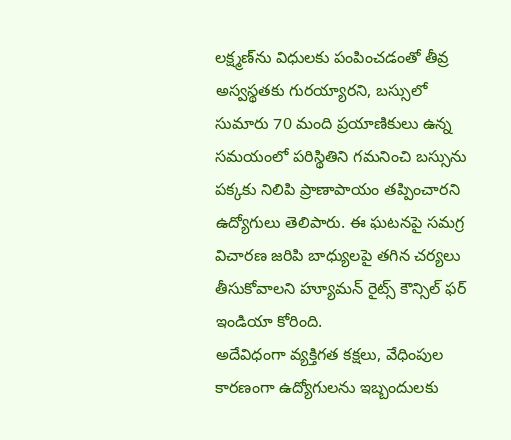లక్ష్మణ్‌ను విధులకు పంపించడంతో తీవ్ర అస్వస్థతకు గురయ్యారని, బస్సులో సుమారు 70 మంది ప్రయాణికులు ఉన్న సమయంలో పరిస్థితిని గమనించి బస్సును పక్కకు నిలిపి ప్రాణాపాయం తప్పించారని ఉద్యోగులు తెలిపారు. ఈ ఘటనపై సమగ్ర విచారణ జరిపి బాధ్యులపై తగిన చర్యలు తీసుకోవాలని హ్యూమన్ రైట్స్ కౌన్సిల్ ఫర్ ఇండియా కోరింది.
అదేవిధంగా వ్యక్తిగత కక్షలు, వేధింపుల కారణంగా ఉద్యోగులను ఇబ్బందులకు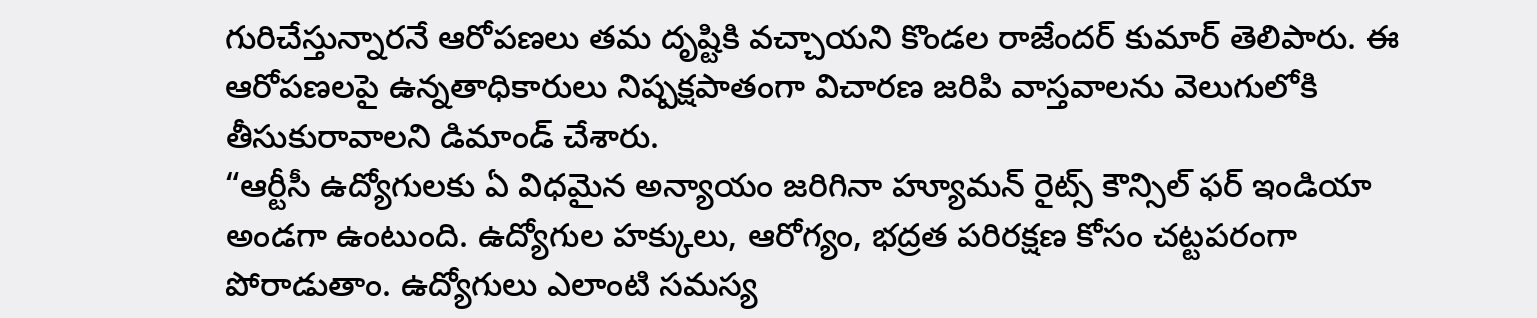గురిచేస్తున్నారనే ఆరోపణలు తమ దృష్టికి వచ్చాయని కొండల రాజేందర్ కుమార్ తెలిపారు. ఈ ఆరోపణలపై ఉన్నతాధికారులు నిష్పక్షపాతంగా విచారణ జరిపి వాస్తవాలను వెలుగులోకి తీసుకురావాలని డిమాండ్ చేశారు.
“ఆర్టీసీ ఉద్యోగులకు ఏ విధమైన అన్యాయం జరిగినా హ్యూమన్ రైట్స్ కౌన్సిల్ ఫర్ ఇండియా అండగా ఉంటుంది. ఉద్యోగుల హక్కులు, ఆరోగ్యం, భద్రత పరిరక్షణ కోసం చట్టపరంగా పోరాడుతాం. ఉద్యోగులు ఎలాంటి సమస్య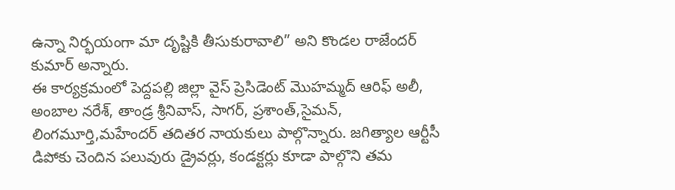ఉన్నా నిర్భయంగా మా దృష్టికి తీసుకురావాలి” అని కొండల రాజేందర్ కుమార్ అన్నారు.
ఈ కార్యక్రమంలో పెద్దపల్లి జిల్లా వైస్ ప్రెసిడెంట్ మొహమ్మద్ ఆరిఫ్ అలీ, అంబాల నరేశ్, తాండ్ర శ్రీనివాస్, సాగర్, ప్రశాంత్,సైమన్, లింగమూర్తి,మహేందర్ తదితర నాయకులు పాల్గొన్నారు. జగిత్యాల ఆర్టీసీ డిపోకు చెందిన పలువురు డ్రైవర్లు, కండక్టర్లు కూడా పాల్గొని తమ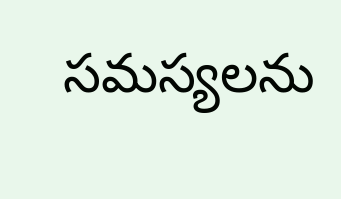సమస్యలను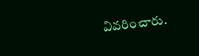వివరించారు.